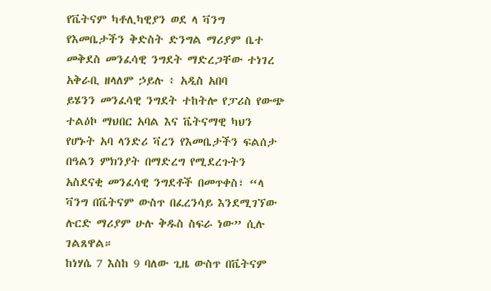የቬትናም ካቶሊካዊያን ወደ ላ ቫንግ የእመቤታችን ቅድስት ድንግል ማሪያም ቤተ መቅደስ መንፈሳዊ ንግደት ማድረጋቸው ተነገረ
አቅራቢ ዘላለም ኃይሉ ፥ አዲስ አበባ
ይሄንን መንፈሳዊ ንግደት ተከትሎ የፓሪስ የውጭ ተልዕኮ ማህበር አባል እና ቬትናማዊ ካህን የሆኑት አባ ላንድሪ ቫረን የእመቤታችን ፍልሰታ በዓልን ምክንያት በማድረግ የሚደረጉትን አስደናቂ መንፈሳዊ ንግደቶች በመጥቀስ፣ “ላ ቫንግ በቬትናም ውስጥ በፈረንሳይ እንደሚገኘው ሉርድ ማሪያም ሁሉ ቅዱስ ስፍራ ነው” ሲሉ ገልጸዋል።
ከነሃሴ 7 እስከ 9 ባለው ጊዜ ውስጥ በቬትናም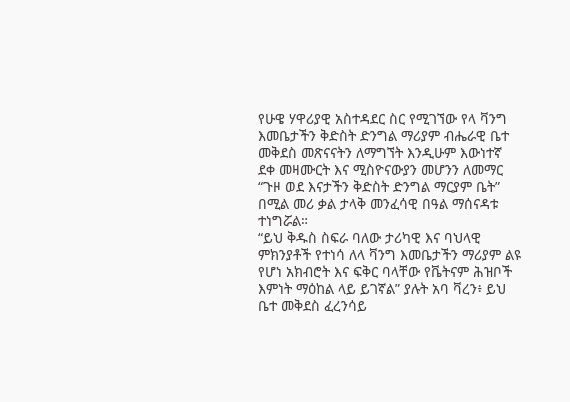የሁዌ ሃዋሪያዊ አስተዳደር ስር የሚገኘው የላ ቫንግ እመቤታችን ቅድስት ድንግል ማሪያም ብሔራዊ ቤተ መቅደስ መጽናናትን ለማግኘት እንዲሁም እውነተኛ ደቀ መዛሙርት እና ሚስዮናውያን መሆንን ለመማር “ጉዞ ወደ እናታችን ቅድስት ድንግል ማርያም ቤት” በሚል መሪ ቃል ታላቅ መንፈሳዊ በዓል ማሰናዳቱ ተነግሯል።
“ይህ ቅዱስ ስፍራ ባለው ታሪካዊ እና ባህላዊ ምክንያቶች የተነሳ ለላ ቫንግ እመቤታችን ማሪያም ልዩ የሆነ አክብሮት እና ፍቅር ባላቸው የቬትናም ሕዝቦች እምነት ማዕከል ላይ ይገኛል” ያሉት አባ ቫረን፥ ይህ ቤተ መቅደስ ፈረንሳይ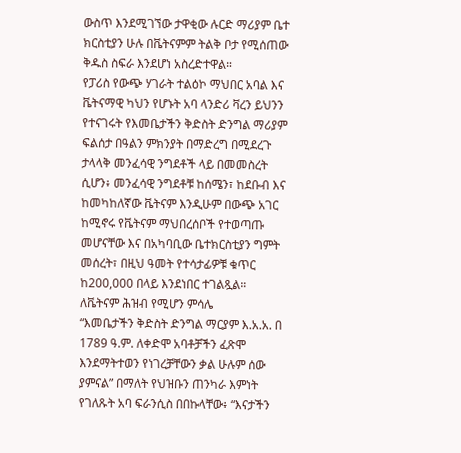ውስጥ እንደሚገኘው ታዋቂው ሉርድ ማሪያም ቤተ ክርስቲያን ሁሉ በቬትናምም ትልቅ ቦታ የሚሰጠው ቅዱስ ስፍራ እንደሆነ አስረድተዋል።
የፓሪስ የውጭ ሃገራት ተልዕኮ ማህበር አባል እና ቬትናማዊ ካህን የሆኑት አባ ላንድሪ ቫረን ይህንን የተናገሩት የእመቤታችን ቅድስት ድንግል ማሪያም ፍልሰታ በዓልን ምክንያት በማድረግ በሚደረጉ ታላላቅ መንፈሳዊ ንግደቶች ላይ በመመስረት ሲሆን፥ መንፈሳዊ ንግደቶቹ ከሰሜን፣ ከደቡብ እና ከመካከለኛው ቬትናም እንዲሁም በውጭ አገር ከሚኖሩ የቬትናም ማህበረሰቦች የተወጣጡ መሆናቸው እና በአካባቢው ቤተክርስቲያን ግምት መሰረት፣ በዚህ ዓመት የተሳታፊዎቹ ቁጥር ከ200,000 በላይ እንደነበር ተገልጿል።
ለቬትናም ሕዝብ የሚሆን ምሳሌ
“እመቤታችን ቅድስት ድንግል ማርያም እ.አ.አ. በ 1789 ዓ.ም. ለቀድሞ አባቶቻችን ፈጽሞ እንደማትተወን የነገረቻቸውን ቃል ሁሉም ሰው ያምናል” በማለት የህዝቡን ጠንካራ እምነት የገለጹት አባ ፍራንሲስ በበኩላቸው፥ “እናታችን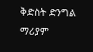ቅድስት ድንግል ማሪያም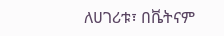ለሀገሪቱ፣ በቬትናም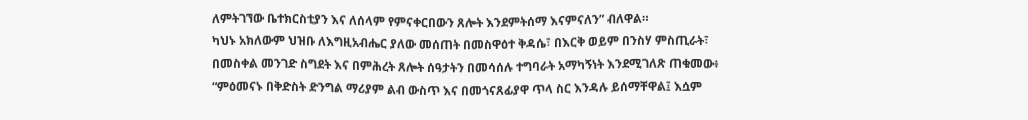ለምትገኘው ቤተክርስቲያን እና ለሰላም የምናቀርበውን ጸሎት እንደምትሰማ እናምናለን” ብለዋል።
ካህኑ አክለውም ህዝቡ ለእግዚአብሔር ያለው መሰጠት በመስዋዕተ ቅዳሴ፣ በእርቅ ወይም በንስሃ ምስጢራት፣ በመስቀል መንገድ ስግደት እና በምሕረት ጸሎት ሰዓታትን በመሳሰሉ ተግባራት አማካኝነት እንደሚገለጽ ጠቁመው፥ “ምዕመናኑ በቅድስት ድንግል ማሪያም ልብ ውስጥ እና በመጎናጸፊያዋ ጥላ ስር እንዳሉ ይሰማቸዋል፤ እሷም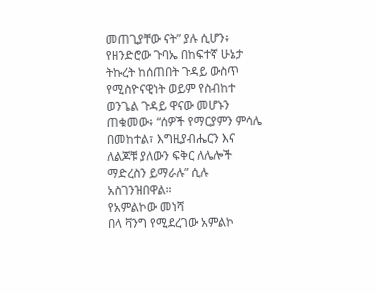መጠጊያቸው ናት” ያሉ ሲሆን፥ የዘንድሮው ጉባኤ በከፍተኛ ሁኔታ ትኩረት ከሰጠበት ጉዳይ ውስጥ የሚስዮናዊነት ወይም የስብከተ ወንጌል ጉዳይ ዋናው መሆኑን ጠቁመው፥ “ሰዎች የማርያምን ምሳሌ በመከተል፣ እግዚያብሔርን እና ለልጆቹ ያለውን ፍቅር ለሌሎች ማድረስን ይማራሉ” ሲሉ አስገንዝበዋል።
የአምልኮው መነሻ
በላ ቫንግ የሚደረገው አምልኮ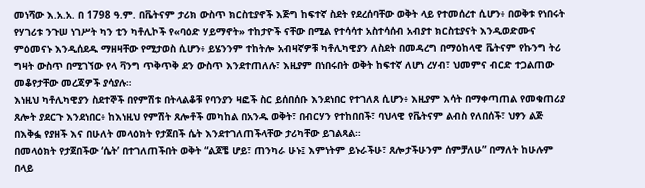መነሻው እ.አ.አ. በ 1798 ዓ.ም. በቬትናም ታሪክ ውስጥ ክርስቲያኖች እጅግ ከፍተኛ ስደት የደረሰባቸው ወቅት ላይ የተመሰረተ ሲሆን፥ በወቅቱ የነበሩት የሃገሪቱ ንጉሠ ነገሥት ካን ቲን ካቶሊኮች የ«ባዕድ ሃይማኖት» ተከታዮች ናቸው በሚል የተሳሳተ አስተሳሰብ አብያተ ክርስቲያናት እንዲወድሙና ምዕመናኑ እንዲሰደዱ ማዘዛቸው የሚታወስ ሲሆን፥ ይሄንንም ተከትሎ አብዛኛዎቹ ካቶሊካዊያን ለስደት በመዳረግ በማዕከላዊ ቬትናም የኩንግ ትሪ ግዛት ውስጥ በሚገኘው የላ ቫንግ ጥቅጥቅ ደን ውስጥ እንደተጠለሉ፣ እዚያም በነበሩበት ወቅት ከፍተኛ ለሆነ ረሃብ፣ ህመምና ብርድ ተጋልጠው መቆየታቸው መረጃዎች ያሳያሉ።
እነዚህ ካቶሊካዊያን ስደተኞች በየምሽቱ በትላልቆቹ የባንያን ዛፎች ስር ይሰበሰቡ እንደነበር የተገለጸ ሲሆን፥ እዚያም እሳት በማቀጣጠል የመቁጠሪያ ጸሎት ያደርጉ እንደነበር፥ ከእነዚህ የምሽት ጸሎቶች መካከል በአንዱ ወቅት፣ በብርሃን የተከበበች፣ ባህላዊ የቬትናም ልብስ የለበሰች፣ ህፃን ልጅ በእቅፏ የያዘች እና በሁለት መላዕክት የታጀበች ሴት እንደተገለጠችላቸው ታሪካቸው ይገልጻል።
በመላዕክት የታጀበችው ‘ሴት’ በተገለጠችበት ወቅት “ልጆቼ ሆይ፣ ጠንካራ ሁኑ፤ እምነትም ይኑራችሁ፣ ጸሎታችሁንም ሰምቻለሁ” በማለት ከሁሉም በላይ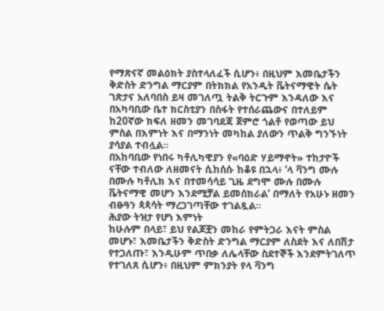የማጽናኛ መልዕክት ያስተላለፈች ሲሆን፥ በዚህም እመቤታችን ቅድስት ድንግል ማርያም በትክክል የአንዲት ቬትናማዊት ሴት ገጽታና አለባበስ ይዛ መገለጧ ትልቅ ትርጉም እንዳለው እና በአካባቢው ቤተ ክርስቲያን በስፋት የተሰራጨውና በተለይም ከ20ኛው ክፍለ ዘመን መገባደጃ ጀምሮ ጎልቶ የወጣው ይህ ምስል በእምነት እና በማንነት መካከል ያለውን ጥልቅ ግንኙነት ያሳያል ተብሏል።
በአከባቢው የነበሩ ካቶሊካዊያን የ«ባዕድ ሃይማኖት» ተከታዮች ናቸው ተብለው ለዘመናት ሲከሰሱ ከቆዩ በኋላ፥ ‘ላ ቫንግ ሙሉ በሙሉ ካቶሊክ እና በተመሳሳይ ጊዜ ደግሞ ሙሉ በሙሉ ቬትናማዊ መሆን እንደሚቻል ይመሰክራል’ በማለት የአሁኑ ዘመን ብፁዓን ጳጳሳት ማረጋገጣቸው ተገልጿል።
ሕያው ትዝታ የሆነ እምነት
ከሁሉም በላይ፣ ይህ የልጆቿን መከራ የምትጋራ እናት ምስል መሆኑ፣ እመቤታችን ቅድስት ድንግል ማርያም ለስደት እና ለበሽታ የተጋለጡ፣ እንዲሁም ጥበቃ ለሌላቸው ስደተኞች እንደምትገለጥ የተገለጸ ሲሆን፥ በዚህም ምክንያት የላ ቫንግ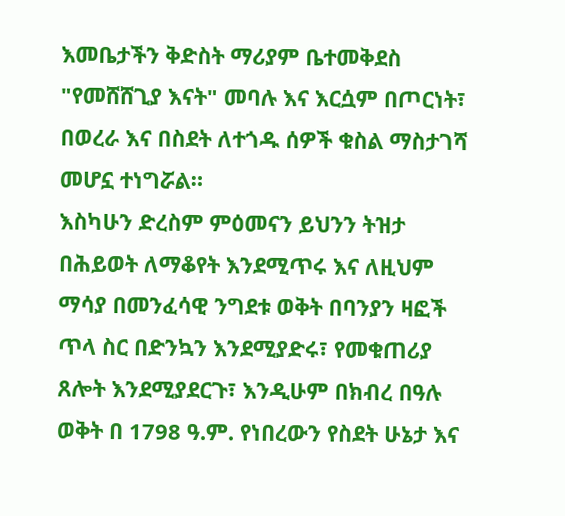እመቤታችን ቅድስት ማሪያም ቤተመቅደስ "የመሸሸጊያ እናት" መባሉ እና እርሷም በጦርነት፣ በወረራ እና በስደት ለተጎዱ ሰዎች ቁስል ማስታገሻ መሆኗ ተነግሯል።
እስካሁን ድረስም ምዕመናን ይህንን ትዝታ በሕይወት ለማቆየት እንደሚጥሩ እና ለዚህም ማሳያ በመንፈሳዊ ንግደቱ ወቅት በባንያን ዛፎች ጥላ ስር በድንኳን እንደሚያድሩ፣ የመቁጠሪያ ጸሎት እንደሚያደርጉ፣ እንዲሁም በክብረ በዓሉ ወቅት በ 1798 ዓ.ም. የነበረውን የስደት ሁኔታ እና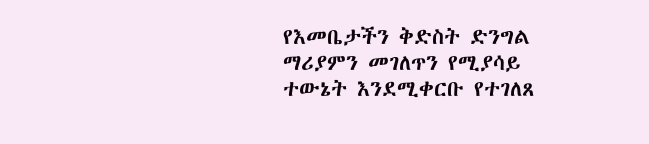የእመቤታችን ቅድስት ድንግል ማሪያምን መገለጥን የሚያሳይ ተውኔት እንደሚቀርቡ የተገለጸ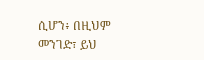ሲሆን፥ በዚህም መንገድ፣ ይህ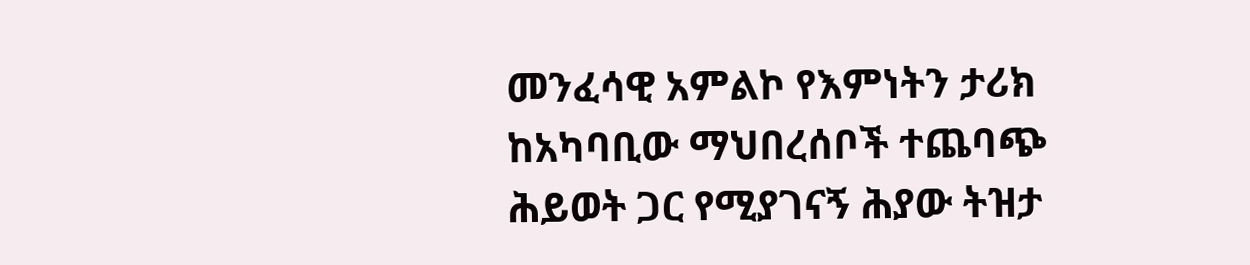መንፈሳዊ አምልኮ የእምነትን ታሪክ ከአካባቢው ማህበረሰቦች ተጨባጭ ሕይወት ጋር የሚያገናኝ ሕያው ትዝታ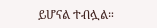ይሆናል ተብሏል።